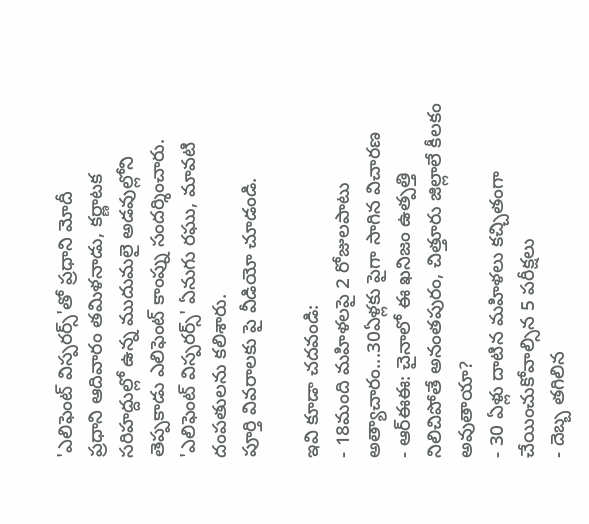'ఎలిఫెంట్ విస్పరర్స్'తో ప్రధాని మోదీ
ప్రధాని ఆదివారం తమిళనాడు, కర్ణాటక సరిహద్దుల్లో ఉన్న ముదుమలై అడవుల్లోని తెప్పకాడు ఎలిఫెంట్ కాంప్ను సందర్శించారు.
'ఎలిఫెంట్ విస్పరర్స్' ఏనుగు రఘు, మావటి దంపతులను కలిశారు.
పూర్తి వివరాలకు పై వీడియో చూడండి.

ఇవి కూడా చదవండి:
- 18మంది మహిళలపై 2 రోజులపాటు అత్యాచారం...30ఏళ్లకు పైగా సాగిన విచారణ
- ఆర్ఈఈ: చైనాలో ఈ ఖనిజం ఉత్పత్తి నిలిచిపోతే అనంతపురం, చిత్తూరు జిల్లాలే కీలకం అవుతాయా?
- 30 ఏళ్లు దాటిన మహిళలు కచ్చితంగా చేయించుకోవాల్సిన 5 పరీక్షలు
- దెబ్బ తగిలిన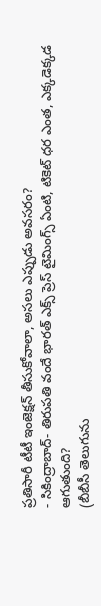ప్రతిసారీ టీటీ ఇంజెక్షన్ తీసుకోవాలా, అసలు ఎప్పుడు అవసరం?
- సికింద్రాబాద్- తిరుపతి వందే భారత్ ఎక్స్ ప్రెస్ టైమింగ్స్ ఏంటి, టికెట్ ధర ఎంత, ఎక్కడెక్కడ ఆగుతుంది?
(బీబీసీ తెలుగును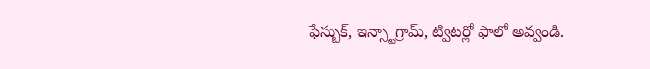ఫేస్బుక్, ఇన్స్టాగ్రామ్, ట్విటర్లో ఫాలో అవ్వండి.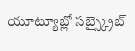యూట్యూబ్లో సబ్స్క్రైబ్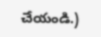చేయండి.)